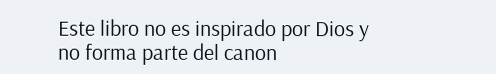Este libro no es inspirado por Dios y no forma parte del canon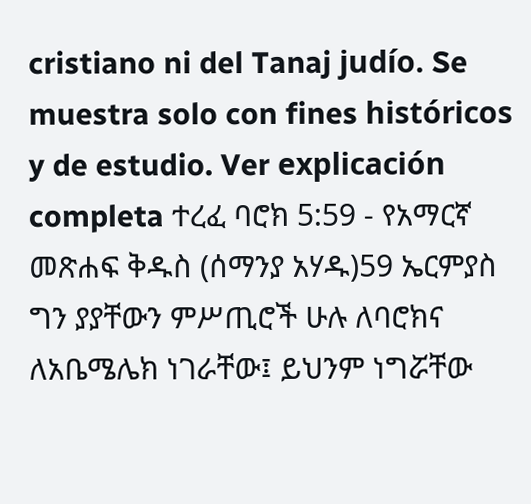cristiano ni del Tanaj judío. Se muestra solo con fines históricos y de estudio. Ver explicación completa ተረፈ ባሮክ 5:59 - የአማርኛ መጽሐፍ ቅዱስ (ሰማንያ አሃዱ)59 ኤርምያስ ግን ያያቸውን ምሥጢሮች ሁሉ ለባሮክና ለአቤሜሌክ ነገራቸው፤ ይህንም ነግሯቸው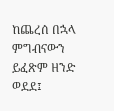ከጨረሰ በኋላ ምግብናውን ይፈጽም ዘንድ ወደደ፤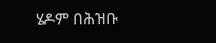ሄዶም በሕዝቡ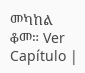መካከል ቆመ። Ver Capítulo |